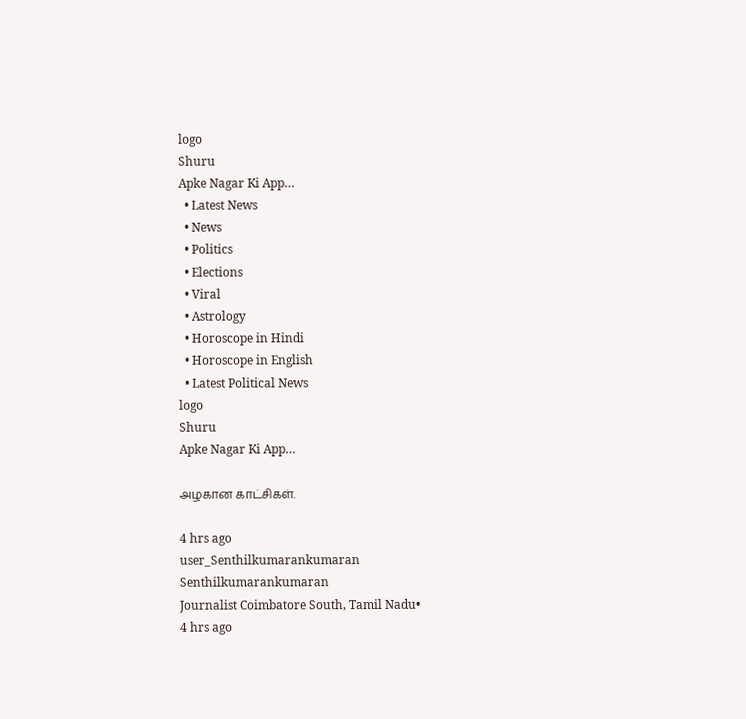logo
Shuru
Apke Nagar Ki App…
  • Latest News
  • News
  • Politics
  • Elections
  • Viral
  • Astrology
  • Horoscope in Hindi
  • Horoscope in English
  • Latest Political News
logo
Shuru
Apke Nagar Ki App…

அழகான காட்சிகள்.

4 hrs ago
user_Senthilkumarankumaran
Senthilkumarankumaran
Journalist Coimbatore South, Tamil Nadu•
4 hrs ago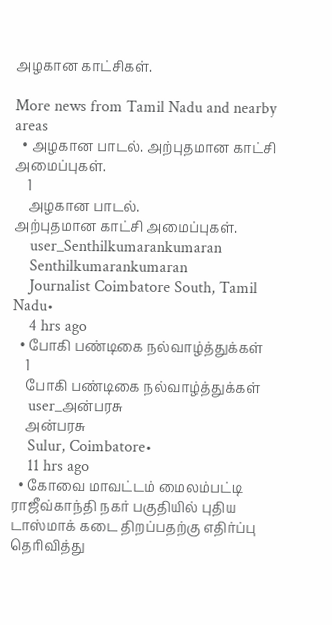அழகான காட்சிகள்.

More news from Tamil Nadu and nearby areas
  • அழகான பாடல். அற்புதமான காட்சி அமைப்புகள்.
    1
    அழகான பாடல்.
அற்புதமான காட்சி அமைப்புகள்.
    user_Senthilkumarankumaran
    Senthilkumarankumaran
    Journalist Coimbatore South, Tamil Nadu•
    4 hrs ago
  • போகி பண்டிகை நல்வாழ்த்துக்கள்
    1
    போகி பண்டிகை நல்வாழ்த்துக்கள்
    user_அன்பரசு
    அன்பரசு
    Sulur, Coimbatore•
    11 hrs ago
  • கோவை மாவட்டம் மைலம்பட்டி ராஜீவ்காந்தி நகர் பகுதியில் புதிய டாஸ்மாக் கடை திறப்பதற்கு எதிர்ப்பு தெரிவித்து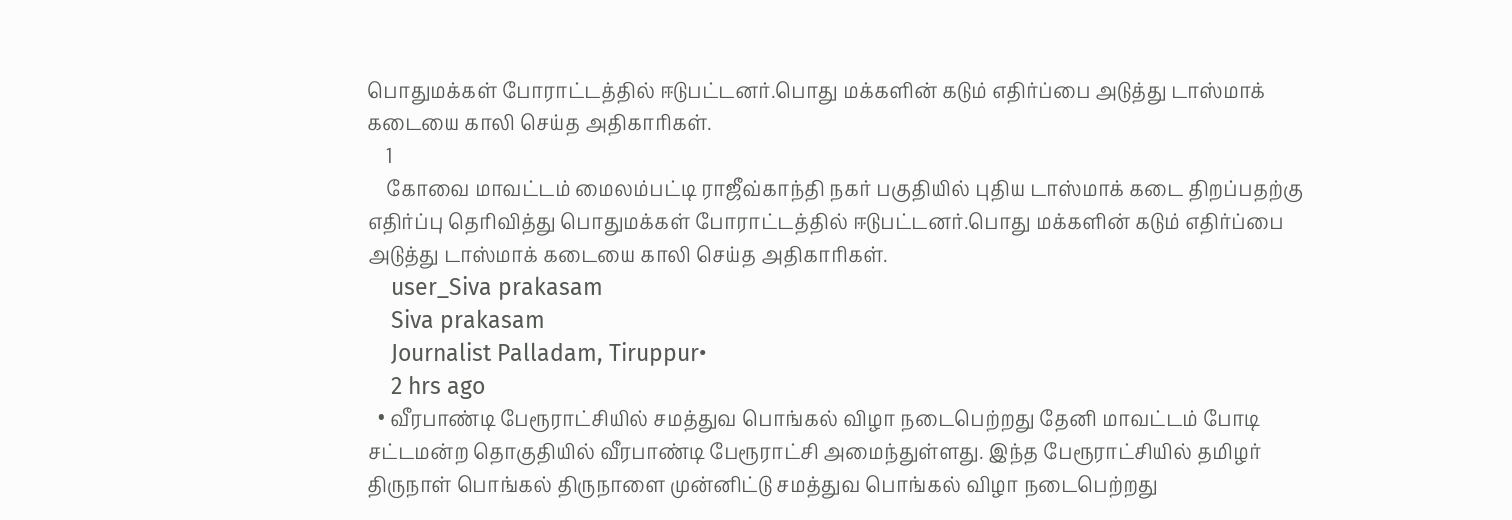பொதுமக்கள் போராட்டத்தில் ஈடுபட்டனர்.பொது மக்களின் கடும் எதிர்ப்பை அடுத்து டாஸ்மாக் கடையை காலி செய்த அதிகாரிகள்.
    1
    கோவை மாவட்டம் மைலம்பட்டி ராஜீவ்காந்தி நகர் பகுதியில் புதிய டாஸ்மாக் கடை திறப்பதற்கு எதிர்ப்பு தெரிவித்து பொதுமக்கள் போராட்டத்தில் ஈடுபட்டனர்.பொது மக்களின் கடும் எதிர்ப்பை அடுத்து டாஸ்மாக் கடையை காலி செய்த அதிகாரிகள்.
    user_Siva prakasam
    Siva prakasam
    Journalist Palladam, Tiruppur•
    2 hrs ago
  • வீரபாண்டி பேரூராட்சியில் சமத்துவ பொங்கல் விழா நடைபெற்றது தேனி மாவட்டம் போடி சட்டமன்ற தொகுதியில் வீரபாண்டி பேரூராட்சி அமைந்துள்ளது. இந்த பேரூராட்சியில் தமிழர் திருநாள் பொங்கல் திருநாளை முன்னிட்டு சமத்துவ பொங்கல் விழா நடைபெற்றது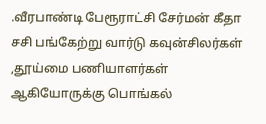.வீரபாண்டி பேரூராட்சி சேர்மன் கீதா சசி பங்கேற்று வார்டு கவுன்சிலர்கள் ,தூய்மை பணியாளர்கள் ஆகியோருக்கு பொங்கல்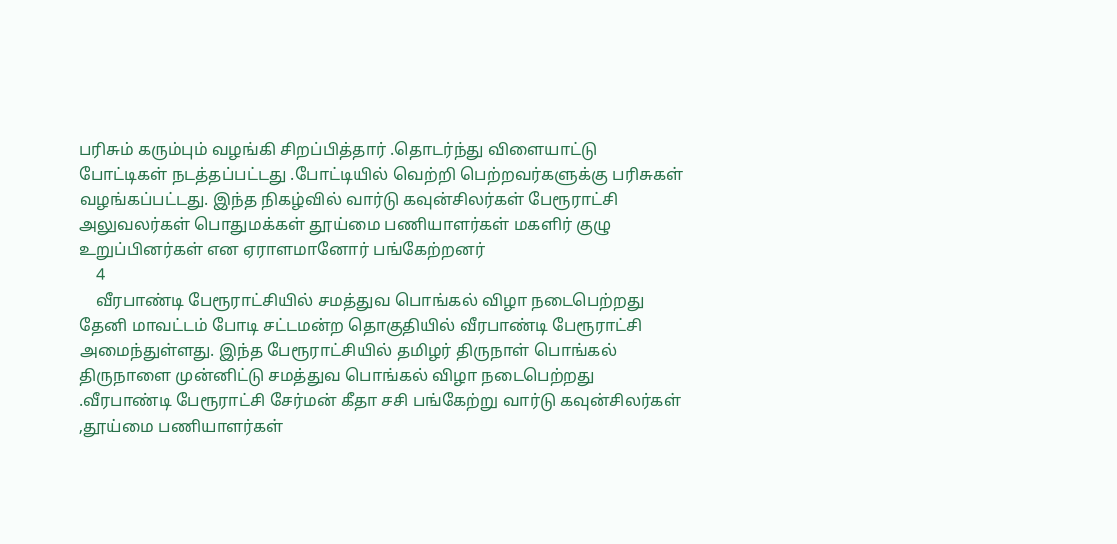பரிசும் கரும்பும் வழங்கி சிறப்பித்தார் .தொடர்ந்து விளையாட்டு போட்டிகள் நடத்தப்பட்டது .போட்டியில் வெற்றி பெற்றவர்களுக்கு பரிசுகள் வழங்கப்பட்டது. இந்த நிகழ்வில் வார்டு கவுன்சிலர்கள் பேரூராட்சி அலுவலர்கள் பொதுமக்கள் தூய்மை பணியாளர்கள் மகளிர் குழு உறுப்பினர்கள் என ஏராளமானோர் பங்கேற்றனர்
    4
    வீரபாண்டி பேரூராட்சியில் சமத்துவ பொங்கல் விழா நடைபெற்றது
தேனி மாவட்டம் போடி சட்டமன்ற தொகுதியில் வீரபாண்டி பேரூராட்சி அமைந்துள்ளது. இந்த பேரூராட்சியில் தமிழர் திருநாள் பொங்கல் திருநாளை முன்னிட்டு சமத்துவ பொங்கல் விழா நடைபெற்றது .வீரபாண்டி பேரூராட்சி சேர்மன் கீதா சசி பங்கேற்று வார்டு கவுன்சிலர்கள் ,தூய்மை பணியாளர்கள்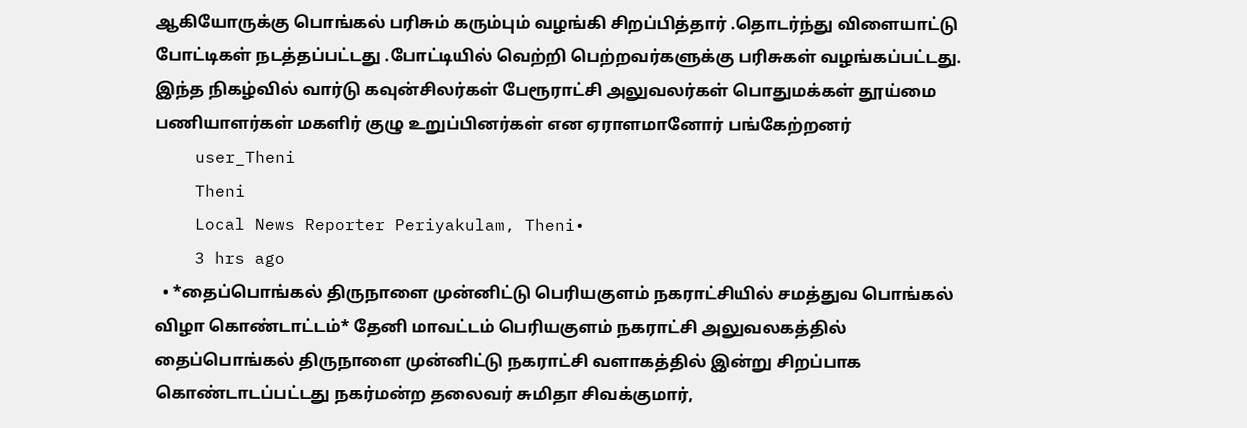ஆகியோருக்கு பொங்கல் பரிசும் கரும்பும் வழங்கி சிறப்பித்தார் .தொடர்ந்து விளையாட்டு போட்டிகள் நடத்தப்பட்டது .போட்டியில் வெற்றி பெற்றவர்களுக்கு பரிசுகள் வழங்கப்பட்டது. இந்த நிகழ்வில் வார்டு கவுன்சிலர்கள் பேரூராட்சி அலுவலர்கள் பொதுமக்கள் தூய்மை பணியாளர்கள் மகளிர் குழு உறுப்பினர்கள் என ஏராளமானோர் பங்கேற்றனர்
    user_Theni
    Theni
    Local News Reporter Periyakulam, Theni•
    3 hrs ago
  • *தைப்பொங்கல் திருநாளை முன்னிட்டு பெரியகுளம் நகராட்சியில் சமத்துவ பொங்கல் விழா கொண்டாட்டம்* தேனி மாவட்டம் பெரியகுளம் நகராட்சி அலுவலகத்தில் தைப்பொங்கல் திருநாளை முன்னிட்டு நகராட்சி வளாகத்தில் இன்று சிறப்பாக கொண்டாடப்பட்டது நகர்மன்ற தலைவர் சுமிதா சிவக்குமார்,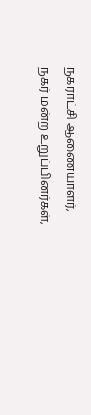நகராட்சி ஆணையாளர், நகர் மன்ற உறுப்பினர்கள்,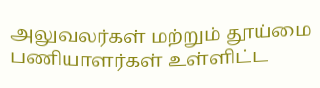அலுவலர்கள் மற்றும் தூய்மை பணியாளர்கள் உள்ளிட்ட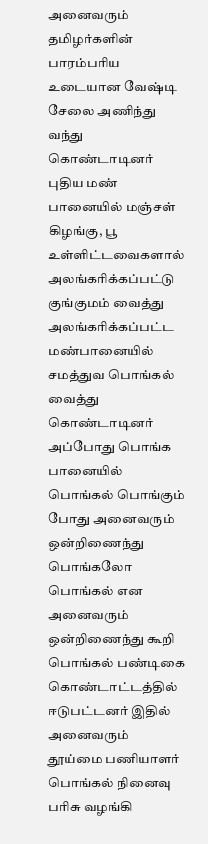அனைவரும் தமிழர்களின் பாரம்பரிய உடையான வேஷ்டி சேலை அணிந்து வந்து கொண்டாடினர் புதிய மண் பானையில் மஞ்சள் கிழங்கு, பூ உள்ளிட்டவைகளால் அலங்கரிக்கப்பட்டு குங்குமம் வைத்து அலங்கரிக்கப்பட்ட மண்பானையில் சமத்துவ பொங்கல் வைத்து கொண்டாடினர் அப்போது பொங்க பானையில் பொங்கல் பொங்கும் போது அனைவரும் ஒன்றிணைந்து பொங்கலோ பொங்கல் என அனைவரும் ஒன்றிணைந்து கூறி பொங்கல் பண்டிகை கொண்டாட்டத்தில் ஈடுபட்டனர் இதில் அனைவரும் தூய்மை பணியாளர் பொங்கல் நினைவு பரிசு வழங்கி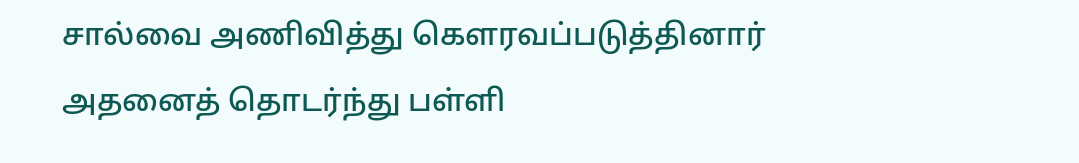சால்வை அணிவித்து கௌரவப்படுத்தினார் அதனைத் தொடர்ந்து பள்ளி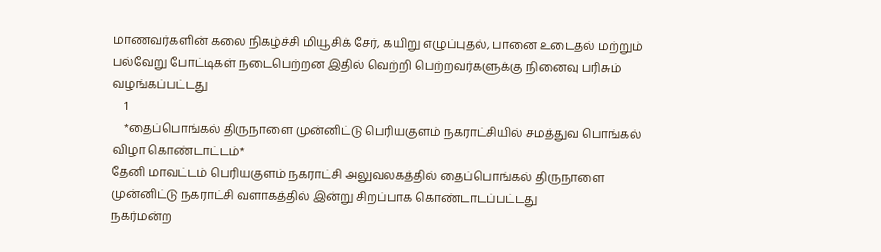மாணவர்களின் கலை நிகழ்ச்சி மியூசிக் சேர், கயிறு எழுப்புதல், பானை உடைதல் மற்றும் பல்வேறு போட்டிகள் நடைபெற்றன இதில் வெற்றி பெற்றவர்களுக்கு நினைவு பரிசும் வழங்கப்பட்டது
    1
    *தைப்பொங்கல் திருநாளை முன்னிட்டு பெரியகுளம் நகராட்சியில் சமத்துவ பொங்கல் விழா கொண்டாட்டம்*
தேனி மாவட்டம் பெரியகுளம் நகராட்சி அலுவலகத்தில் தைப்பொங்கல் திருநாளை முன்னிட்டு நகராட்சி வளாகத்தில் இன்று சிறப்பாக கொண்டாடப்பட்டது
நகர்மன்ற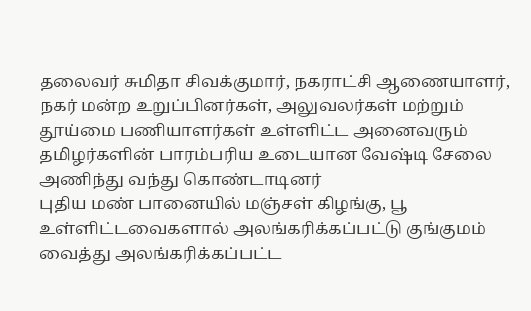தலைவர் சுமிதா சிவக்குமார், நகராட்சி ஆணையாளர், நகர் மன்ற உறுப்பினர்கள், அலுவலர்கள் மற்றும் தூய்மை பணியாளர்கள் உள்ளிட்ட அனைவரும் தமிழர்களின் பாரம்பரிய உடையான வேஷ்டி சேலை அணிந்து வந்து கொண்டாடினர்
புதிய மண் பானையில் மஞ்சள் கிழங்கு, பூ உள்ளிட்டவைகளால் அலங்கரிக்கப்பட்டு குங்குமம் வைத்து அலங்கரிக்கப்பட்ட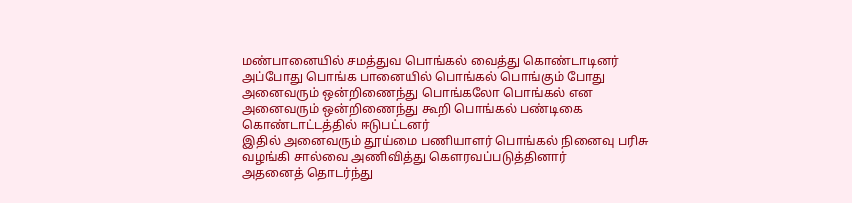மண்பானையில் சமத்துவ பொங்கல் வைத்து கொண்டாடினர்
அப்போது பொங்க பானையில் பொங்கல் பொங்கும் போது அனைவரும் ஒன்றிணைந்து பொங்கலோ பொங்கல் என அனைவரும் ஒன்றிணைந்து கூறி பொங்கல் பண்டிகை கொண்டாட்டத்தில் ஈடுபட்டனர்
இதில் அனைவரும் தூய்மை பணியாளர் பொங்கல் நினைவு பரிசு வழங்கி சால்வை அணிவித்து கௌரவப்படுத்தினார்
அதனைத் தொடர்ந்து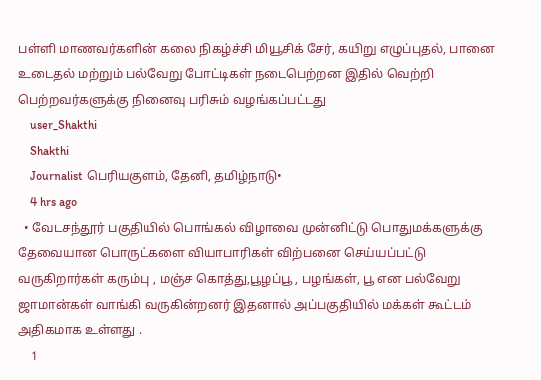பள்ளி மாணவர்களின் கலை நிகழ்ச்சி மியூசிக் சேர், கயிறு எழுப்புதல், பானை உடைதல் மற்றும் பல்வேறு போட்டிகள் நடைபெற்றன இதில் வெற்றி பெற்றவர்களுக்கு நினைவு பரிசும் வழங்கப்பட்டது
    user_Shakthi
    Shakthi
    Journalist பெரியகுளம், தேனி, தமிழ்நாடு•
    4 hrs ago
  • வேடசந்தூர் பகுதியில் பொங்கல் விழாவை முன்னிட்டு பொதுமக்களுக்கு தேவையான பொருட்களை வியாபாரிகள் விற்பனை செய்யப்பட்டு வருகிறார்கள் கரும்பு , மஞ்ச கொத்து,பூழப்பூ , பழங்கள், பூ என பல்வேறு ஜாமான்கள் வாங்கி வருகின்றனர் இதனால் அப்பகுதியில் மக்கள் கூட்டம் அதிகமாக உள்ளது .
    1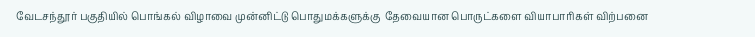வேடசந்தூர் பகுதியில் பொங்கல் விழாவை முன்னிட்டு பொதுமக்களுக்கு  தேவையான பொருட்களை வியாபாரிகள் விற்பனை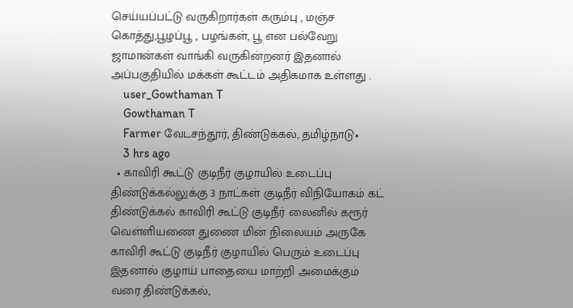செய்யப்பட்டு வருகிறார்கள் கரும்பு , மஞ்ச கொத்து,பூழப்பூ , பழங்கள், பூ என பல்வேறு ஜாமான்கள் வாங்கி வருகின்றனர் இதனால் அப்பகுதியில் மக்கள் கூட்டம் அதிகமாக உள்ளது .
    user_Gowthaman T
    Gowthaman T
    Farmer வேடசந்தூர், திண்டுக்கல், தமிழ்நாடு•
    3 hrs ago
  • காவிரி கூட்டு குடிநீர் குழாயில் உடைப்பு திண்டுக்கல்லுக்கு 3 நாட்கள் குடிநீர் விநியோகம் கட் திண்டுக்கல் காவிரி கூட்டு குடிநீர் லைனில் கரூர் வெள்ளியணை துணை மின் நிலையம் அருகே காவிரி கூட்டு குடிநீர் குழாயில் பெரும் உடைப்பு இதனால் குழாய் பாதையை மாற்றி அமைக்கும் வரை திண்டுக்கல்,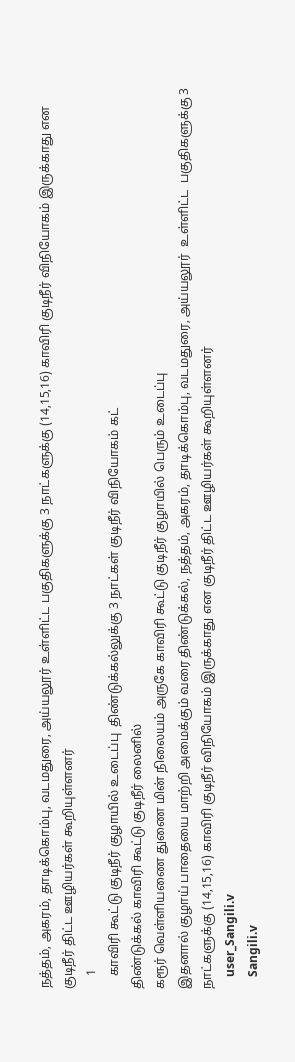நத்தம், அகரம், தாடிக்கொம்பு, வடமதுரை, அய்யலூர் உள்ளிட்ட பகுதிகளுக்கு 3 நாட்களுக்கு (14,15,16) காவிரி குடிநீர் விநியோகம் இருக்காது என குடிநீர் திட்ட ஊழியர்கள் கூறியுள்ளனர்
    1
    காவிரி கூட்டு குடிநீர் குழாயில் உடைப்பு  திண்டுக்கல்லுக்கு 3 நாட்கள் குடிநீர் விநியோகம் கட்
திண்டுக்கல் காவிரி கூட்டு குடிநீர் லைனில்
கரூர் வெள்ளியணை துணை மின் நிலையம் அருகே காவிரி கூட்டு குடிநீர் குழாயில் பெரும் உடைப்பு
இதனால் குழாய் பாதையை மாற்றி அமைக்கும் வரை திண்டுக்கல், நத்தம், அகரம், தாடிக்கொம்பு, வடமதுரை, அய்யலூர்  உள்ளிட்ட  பகுதிகளுக்கு 3 நாட்களுக்கு (14,15,16) காவிரி குடிநீர் விநியோகம் இருக்காது என குடிநீர் திட்ட ஊழியர்கள் கூறியுள்ளனர்
    user_Sangili.v
    Sangili.v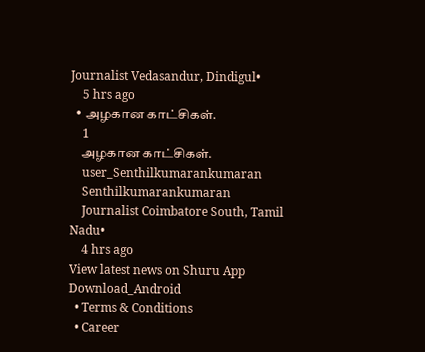Journalist Vedasandur, Dindigul•
    5 hrs ago
  • அழகான காட்சிகள்.
    1
    அழகான காட்சிகள்.
    user_Senthilkumarankumaran
    Senthilkumarankumaran
    Journalist Coimbatore South, Tamil Nadu•
    4 hrs ago
View latest news on Shuru App
Download_Android
  • Terms & Conditions
  • Career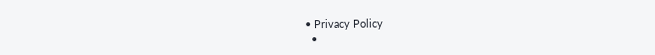• Privacy Policy
  •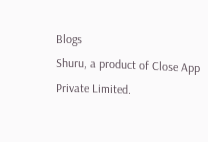Blogs
Shuru, a product of Close App Private Limited.